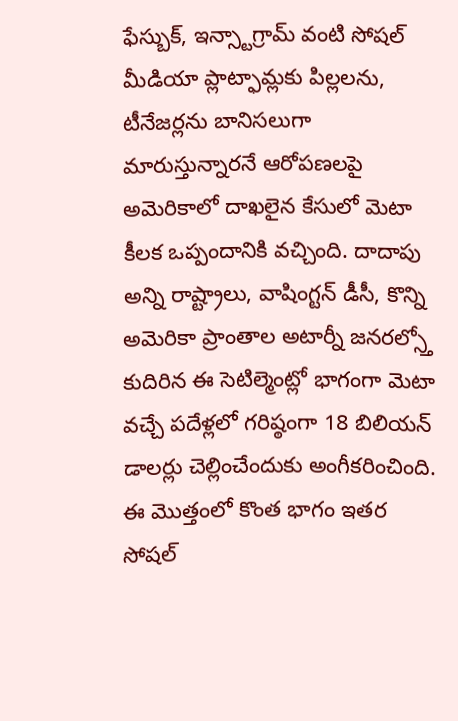ఫేస్బుక్, ఇన్స్టాగ్రామ్ వంటి సోషల్ మీడియా ప్లాట్ఫామ్లకు పిల్లలను, టీనేజర్లను బానిసలుగా మారుస్తున్నారనే ఆరోపణలపై అమెరికాలో దాఖలైన కేసులో మెటా కీలక ఒప్పందానికి వచ్చింది. దాదాపు అన్ని రాష్ట్రాలు, వాషింగ్టన్ డీసీ, కొన్ని అమెరికా ప్రాంతాల అటార్నీ జనరల్స్తో కుదిరిన ఈ సెటిల్మెంట్లో భాగంగా మెటా వచ్చే పదేళ్లలో గరిష్ఠంగా 18 బిలియన్ డాలర్లు చెల్లించేందుకు అంగీకరించింది. ఈ మొత్తంలో కొంత భాగం ఇతర సోషల్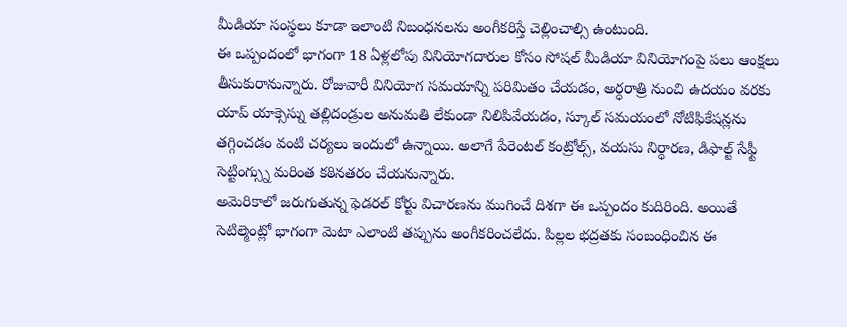మీడియా సంస్థలు కూడా ఇలాంటి నిబంధనలను అంగీకరిస్తే చెల్లించాల్సి ఉంటుంది.
ఈ ఒప్పందంలో భాగంగా 18 ఏళ్లలోపు వినియోగదారుల కోసం సోషల్ మీడియా వినియోగంపై పలు ఆంక్షలు తీసుకురానున్నారు. రోజువారీ వినియోగ సమయాన్ని పరిమితం చేయడం, అర్ధరాత్రి నుంచి ఉదయం వరకు యాప్ యాక్సెస్ను తల్లిదండ్రుల అనుమతి లేకుండా నిలిపివేయడం, స్కూల్ సమయంలో నోటిఫికేషన్లను తగ్గించడం వంటి చర్యలు ఇందులో ఉన్నాయి. అలాగే పేరెంటల్ కంట్రోల్స్, వయసు నిర్ధారణ, డిఫాల్ట్ సేఫ్టీ సెట్టింగ్స్ను మరింత కఠినతరం చేయనున్నారు.
అమెరికాలో జరుగుతున్న ఫెడరల్ కోర్టు విచారణను ముగించే దిశగా ఈ ఒప్పందం కుదిరింది. అయితే సెటిల్మెంట్లో భాగంగా మెటా ఎలాంటి తప్పును అంగీకరించలేదు. పిల్లల భద్రతకు సంబంధించిన ఈ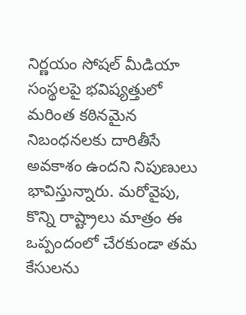నిర్ణయం సోషల్ మీడియా సంస్థలపై భవిష్యత్తులో మరింత కఠినమైన నిబంధనలకు దారితీసే అవకాశం ఉందని నిపుణులు భావిస్తున్నారు. మరోవైపు, కొన్ని రాష్ట్రాలు మాత్రం ఈ ఒప్పందంలో చేరకుండా తమ కేసులను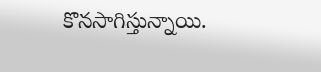కొనసాగిస్తున్నాయి.